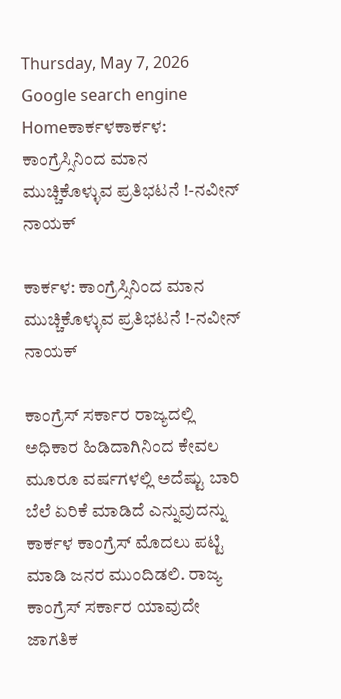Thursday, May 7, 2026
Google search engine
Homeಕಾರ್ಕಳಕಾರ್ಕಳ: ಕಾಂಗ್ರೆಸ್ಸಿನಿಂದ ಮಾನ ಮುಚ್ಚಿಕೊಳ್ಳುವ ಪ್ರತಿಭಟನೆ !-ನವೀನ್ ನಾಯಕ್

ಕಾರ್ಕಳ: ಕಾಂಗ್ರೆಸ್ಸಿನಿಂದ ಮಾನ ಮುಚ್ಚಿಕೊಳ್ಳುವ ಪ್ರತಿಭಟನೆ !-ನವೀನ್ ನಾಯಕ್

ಕಾಂಗ್ರೆಸ್ ಸರ್ಕಾರ ರಾಜ್ಯದಲ್ಲಿ ಅಧಿಕಾರ ಹಿಡಿದಾಗಿನಿಂದ ಕೇವಲ ಮೂರೂ ವರ್ಷಗಳಲ್ಲಿ ಅದೆಷ್ಟು ಬಾರಿ ಬೆಲೆ ಏರಿಕೆ ಮಾಡಿದೆ ಎನ್ನುವುದನ್ನು ಕಾರ್ಕಳ ಕಾಂಗ್ರೆಸ್ ಮೊದಲು ಪಟ್ಟಿ ಮಾಡಿ ಜನರ ಮುಂದಿಡಲಿ. ರಾಜ್ಯ ಕಾಂಗ್ರೆಸ್ ಸರ್ಕಾರ ಯಾವುದೇ ಜಾಗತಿಕ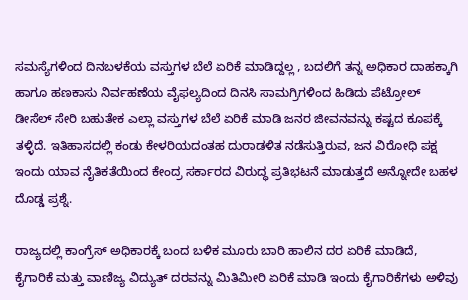ಸಮಸ್ಯೆಗಳಿಂದ ದಿನಬಳಕೆಯ ವಸ್ತುಗಳ ಬೆಲೆ ಏರಿಕೆ ಮಾಡಿದ್ದಲ್ಲ , ಬದಲಿಗೆ ತನ್ನ ಅಧಿಕಾರ ದಾಹಕ್ಕಾಗಿ ಹಾಗೂ ಹಣಕಾಸು ನಿರ್ವಹಣೆಯ ವೈಫಲ್ಯದಿಂದ ದಿನಸಿ ಸಾಮಗ್ರಿಗಳಿಂದ ಹಿಡಿದು ಪೆಟ್ರೋಲ್ ಡೀಸೆಲ್ ಸೇರಿ ಬಹುತೇಕ ಎಲ್ಲಾ ವಸ್ತುಗಳ ಬೆಲೆ ಏರಿಕೆ ಮಾಡಿ ಜನರ ಜೀವನವನ್ನು ಕಷ್ಟದ ಕೂಪಕ್ಕೆ ತಳ್ಳಿದೆ. ಇತಿಹಾಸದಲ್ಲಿ ಕಂಡು ಕೇಳರಿಯದಂತಹ ದುರಾಡಳಿತ ನಡೆಸುತ್ತಿರುವ, ಜನ ವಿರೋಧಿ ಪಕ್ಷ ಇಂದು ಯಾವ ನೈತಿಕತೆಯಿಂದ ಕೇಂದ್ರ ಸರ್ಕಾರದ ವಿರುದ್ಧ ಪ್ರತಿಭಟನೆ ಮಾಡುತ್ತದೆ ಅನ್ನೋದೇ ಬಹಳ ದೊಡ್ಡ ಪ್ರಶ್ನೆ.

ರಾಜ್ಯದಲ್ಲಿ ಕಾಂಗ್ರೆಸ್ ಅಧಿಕಾರಕ್ಕೆ ಬಂದ ಬಳಿಕ ಮೂರು ಬಾರಿ ಹಾಲಿನ ದರ ಏರಿಕೆ ಮಾಡಿದೆ, ಕೈಗಾರಿಕೆ ಮತ್ತು ವಾಣಿಜ್ಯ ವಿದ್ಯುತ್ ದರವನ್ನು ಮಿತಿಮೀರಿ ಏರಿಕೆ ಮಾಡಿ ಇಂದು ಕೈಗಾರಿಕೆಗಳು ಅಳಿವು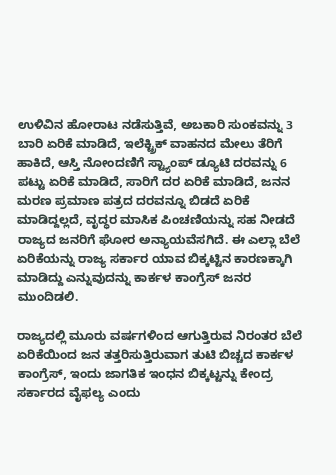ಉಳಿವಿನ ಹೋರಾಟ ನಡೆಸುತ್ತಿವೆ, ಅಬಕಾರಿ ಸುಂಕವನ್ನು 3 ಬಾರಿ ಏರಿಕೆ ಮಾಡಿದೆ, ಇಲೆಕ್ಟ್ರಿಕ್ ವಾಹನದ ಮೇಲು ತೆರಿಗೆ ಹಾಕಿದೆ, ಆಸ್ತಿ ನೋಂದಣಿಗೆ ಸ್ಟ್ಯಾಂಪ್ ಡ್ಯೂಟಿ ದರವನ್ನು 6 ಪಟ್ಟು ಏರಿಕೆ ಮಾಡಿದೆ, ಸಾರಿಗೆ ದರ ಏರಿಕೆ ಮಾಡಿದೆ, ಜನನ ಮರಣ ಪ್ರಮಾಣ ಪತ್ರದ ದರವನ್ನೂ ಬಿಡದೆ ಏರಿಕೆ ಮಾಡಿದ್ದಲ್ಲದೆ, ವೃದ್ಧರ ಮಾಸಿಕ ಪಿಂಚಣಿಯನ್ನು ಸಹ ನೀಡದೆ ರಾಜ್ಯದ ಜನರಿಗೆ ಘೋರ ಅನ್ಯಾಯವೆಸಗಿದೆ. ಈ ಎಲ್ಲಾ ಬೆಲೆ ಏರಿಕೆಯನ್ನು ರಾಜ್ಯ ಸರ್ಕಾರ ಯಾವ ಬಿಕ್ಕಟ್ಟಿನ ಕಾರಣಕ್ಕಾಗಿ ಮಾಡಿದ್ದು ಎನ್ನುವುದನ್ನು ಕಾರ್ಕಳ ಕಾಂಗ್ರೆಸ್ ಜನರ ಮುಂದಿಡಲಿ.

ರಾಜ್ಯದಲ್ಲಿ ಮೂರು ವರ್ಷಗಳಿಂದ ಆಗುತ್ತಿರುವ ನಿರಂತರ ಬೆಲೆ ಏರಿಕೆಯಿಂದ ಜನ ತತ್ತರಿಸುತ್ತಿರುವಾಗ ತುಟಿ ಬಿಚ್ಚದ ಕಾರ್ಕಳ ಕಾಂಗ್ರೆಸ್, ಇಂದು ಜಾಗತಿಕ ಇಂಧನ ಬಿಕ್ಕಟ್ಟನ್ನು ಕೇಂದ್ರ ಸರ್ಕಾರದ ವೈಫಲ್ಯ ಎಂದು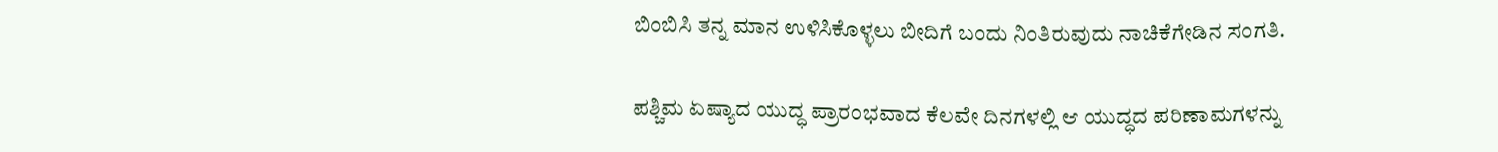ಬಿಂಬಿಸಿ ತನ್ನ ಮಾನ ಉಳಿಸಿಕೊಳ್ಳಲು ಬೀದಿಗೆ ಬಂದು ನಿಂತಿರುವುದು ನಾಚಿಕೆಗೇಡಿನ ಸಂಗತಿ.

ಪಶ್ಚಿಮ ಏಷ್ಯಾದ ಯುದ್ಧ ಪ್ರಾರಂಭವಾದ ಕೆಲವೇ ದಿನಗಳಲ್ಲಿ ಆ ಯುದ್ಧದ ಪರಿಣಾಮಗಳನ್ನು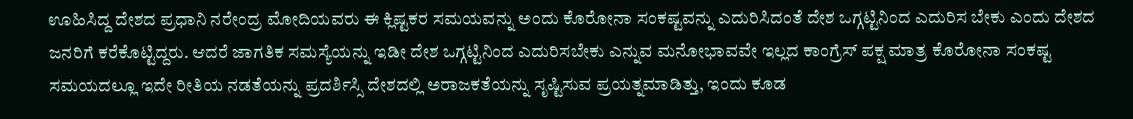ಊಹಿಸಿದ್ದ ದೇಶದ ಪ್ರಧಾನಿ ನರೇಂದ್ರ ಮೋದಿಯವರು ಈ ಕ್ಲಿಷ್ಟಕರ ಸಮಯವನ್ನು ಅಂದು ಕೊರೋನಾ ಸಂಕಷ್ಟವನ್ನು ಎದುರಿಸಿದಂತೆ ದೇಶ ಒಗ್ಗಟ್ಟಿನಿಂದ ಎದುರಿಸ ಬೇಕು ಎಂದು ದೇಶದ ಜನರಿಗೆ ಕರೆಕೊಟ್ಟಿದ್ದರು. ಆದರೆ ಜಾಗತಿಕ ಸಮಸ್ಯೆಯನ್ನು ಇಡೀ ದೇಶ ಒಗ್ಗಟ್ಟಿನಿಂದ ಎದುರಿಸಬೇಕು ಎನ್ನುವ ಮನೋಭಾವವೇ ಇಲ್ಲದ ಕಾಂಗ್ರೆಸ್ ಪಕ್ಷ ಮಾತ್ರ ಕೊರೋನಾ ಸಂಕಷ್ಟ ಸಮಯದಲ್ಲೂ ಇದೇ ರೀತಿಯ ನಡತೆಯನ್ನು ಪ್ರದರ್ಶಿಸ್ಸಿ ದೇಶದಲ್ಲಿ ಅರಾಜಕತೆಯನ್ನು ಸೃಷ್ಟಿಸುವ ಪ್ರಯತ್ನಮಾಡಿತ್ತು, ಇಂದು ಕೂಡ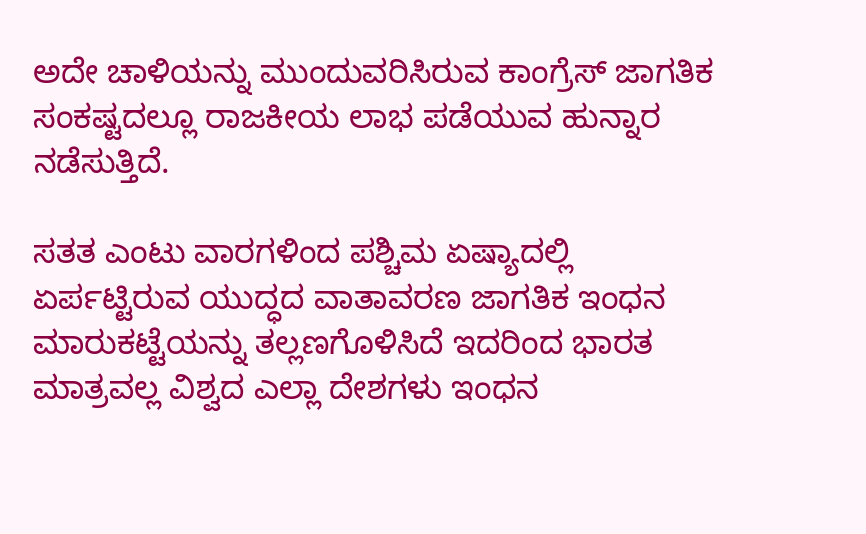ಅದೇ ಚಾಳಿಯನ್ನು ಮುಂದುವರಿಸಿರುವ ಕಾಂಗ್ರೆಸ್ ಜಾಗತಿಕ ಸಂಕಷ್ಟದಲ್ಲೂ ರಾಜಕೀಯ ಲಾಭ ಪಡೆಯುವ ಹುನ್ನಾರ ನಡೆಸುತ್ತಿದೆ.

ಸತತ ಎಂಟು ವಾರಗಳಿಂದ ಪಶ್ಚಿಮ ಏಷ್ಯಾದಲ್ಲಿ ಏರ್ಪಟ್ಟಿರುವ ಯುದ್ಧದ ವಾತಾವರಣ ಜಾಗತಿಕ ಇಂಧನ ಮಾರುಕಟ್ಟೆಯನ್ನು ತಲ್ಲಣಗೊಳಿಸಿದೆ ಇದರಿಂದ ಭಾರತ ಮಾತ್ರವಲ್ಲ ವಿಶ್ವದ ಎಲ್ಲಾ ದೇಶಗಳು ಇಂಧನ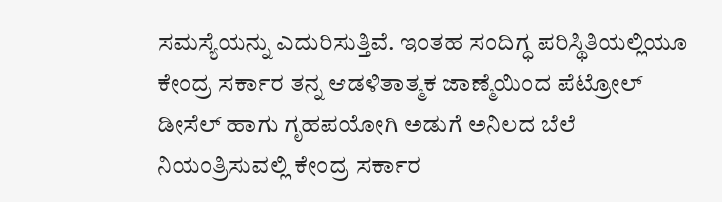ಸಮಸ್ಯೆಯನ್ನು ಎದುರಿಸುತ್ತಿವೆ. ಇಂತಹ ಸಂದಿಗ್ಧ ಪರಿಸ್ಥಿತಿಯಲ್ಲಿಯೂ ಕೇಂದ್ರ ಸರ್ಕಾರ ತನ್ನ ಆಡಳಿತಾತ್ಮಕ ಜಾಣ್ಮೆಯಿಂದ ಪೆಟ್ರೋಲ್ ಡೀಸೆಲ್ ಹಾಗು ಗೃಹಪಯೋಗಿ ಅಡುಗೆ ಅನಿಲದ ಬೆಲೆ ನಿಯಂತ್ರಿಸುವಲ್ಲಿ ಕೇಂದ್ರ ಸರ್ಕಾರ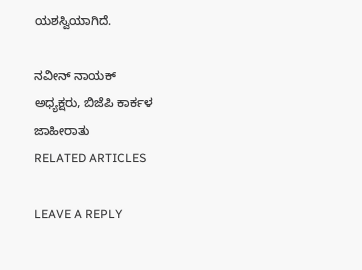ಯಶಸ್ವಿಯಾಗಿದೆ.

ನವೀನ್ ನಾಯಕ್
ಅಧ್ಯಕ್ಷರು, ಬಿಜೆಪಿ ಕಾರ್ಕಳ
ಜಾಹೀರಾತು
RELATED ARTICLES

LEAVE A REPLY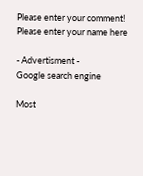Please enter your comment!
Please enter your name here

- Advertisment -
Google search engine

Most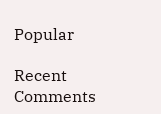Popular

Recent Comments